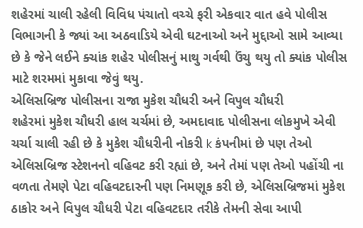શહેરમાં ચાલી રહેલી વિવિધ પંચાતો વચ્ચે ફરી એકવાર વાત હવે પોલીસ વિભાગની કે જ્યાં આ અઠવાડિયે એવી ઘટનાઓ અને મુદ્દાઓ સામે આવ્યા છે કે જેને લઈને ક્ચાંક શહેર પોલીસનું માથુ ગર્વથી ઉંચુ થયુ તો ક્યાંક પોલીસ માટે શરમમાં મુકાવા જેવું થયુ.
એલિસબ્રિજ પોલીસના રાજા મુકેશ ચૌધરી અને વિપુલ ચૌધરી
શહેરમાં મુકેશ ચૌધરી હાલ ચર્ચમાં છે, અમદાવાદ પોલીસના લોકમુખે એવી ચર્ચા ચાલી રહી છે કે મુકેશ ચૌધરીની નોકરી k કંપનીમાં છે પણ તેઓ એલિસબ્રિજ સ્ટેશનનો વહિવટ કરી રહ્યાં છે, અને તેમાં પણ તેઓ પહોંચી ના વળતા તેમણે પેટા વહિવટદારની પણ નિમણૂક કરી છે, એલિસબ્રિજમાં મુકેશ ઠાકોર અને વિપુલ ચૌધરી પેટા વહિવટદાર તરીકે તેમની સેવા આપી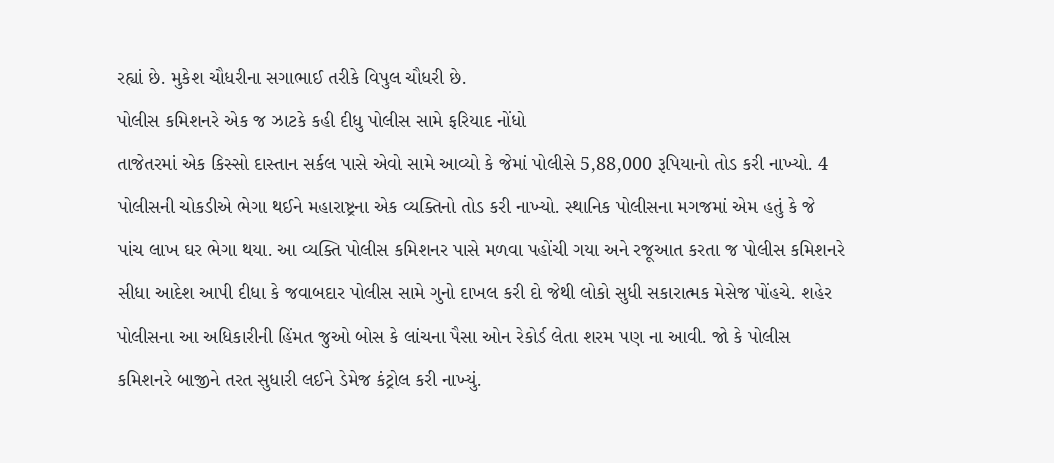રહ્યાં છે. મુકેશ ચૌધરીના સગાભાઈ તરીકે વિપુલ ચૌધરી છે.
પોલીસ કમિશનરે એક જ ઝાટકે કહી દીધુ પોલીસ સામે ફરિયાદ નોંધો
તાજેતરમાં એક કિસ્સો દાસ્તાન સર્કલ પાસે એવો સામે આવ્યો કે જેમાં પોલીસે 5,88,000 રૂપિયાનો તોડ કરી નાખ્યો. 4 પોલીસની ચોકડીએ ભેગા થઈને મહારાષ્ટ્રના એક વ્યક્તિનો તોડ કરી નાખ્યો. સ્થાનિક પોલીસના મગજમાં એમ હતું કે જે પાંચ લાખ ઘર ભેગા થયા. આ વ્યક્તિ પોલીસ કમિશનર પાસે મળવા પહોંચી ગયા અને રજૂઆત કરતા જ પોલીસ કમિશનરે સીધા આદેશ આપી દીધા કે જવાબદાર પોલીસ સામે ગુનો દાખલ કરી દો જેથી લોકો સુધી સકારાત્મક મેસેજ પોંહચે. શહેર પોલીસના આ અધિકારીની હિંમત જુઓ બોસ કે લાંચના પૈસા ઓન રેકોર્ડ લેતા શરમ પણ ના આવી. જો કે પોલીસ કમિશનરે બાજીને તરત સુધારી લઈને ડેમેજ કંટ્રોલ કરી નાખ્યું.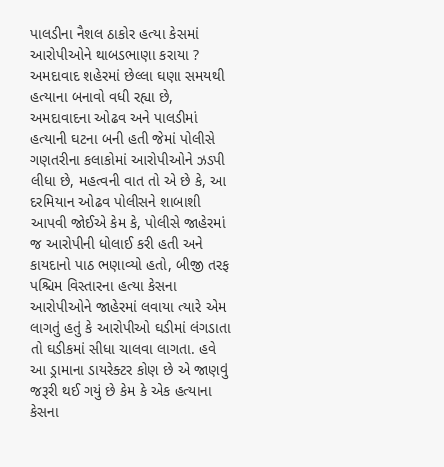પાલડીના નૈશલ ઠાકોર હત્યા કેસમાં આરોપીઓને થાબડભાણા કરાયા ?
અમદાવાદ શહેરમાં છેલ્લા ઘણા સમયથી હત્યાના બનાવો વધી રહ્યા છે, અમદાવાદના ઓઢવ અને પાલડીમાં હત્યાની ઘટના બની હતી જેમાં પોલીસે ગણતરીના કલાકોમાં આરોપીઓને ઝડપી લીધા છે, મહત્વની વાત તો એ છે કે, આ દરમિયાન ઓઢવ પોલીસને શાબાશી આપવી જોઈએ કેમ કે, પોલીસે જાહેરમાં જ આરોપીની ધોલાઈ કરી હતી અને કાયદાનો પાઠ ભણાવ્યો હતો, બીજી તરફ પશ્ચિમ વિસ્તારના હત્યા કેસના આરોપીઓને જાહેરમાં લવાયા ત્યારે એમ લાગતું હતું કે આરોપીઓ ઘડીમાં લંગડાતા તો ઘડીકમાં સીધા ચાલવા લાગતા. હવે આ ડ્રામાના ડાયરેક્ટર કોણ છે એ જાણવું જરૂરી થઈ ગયું છે કેમ કે એક હત્યાના કેસના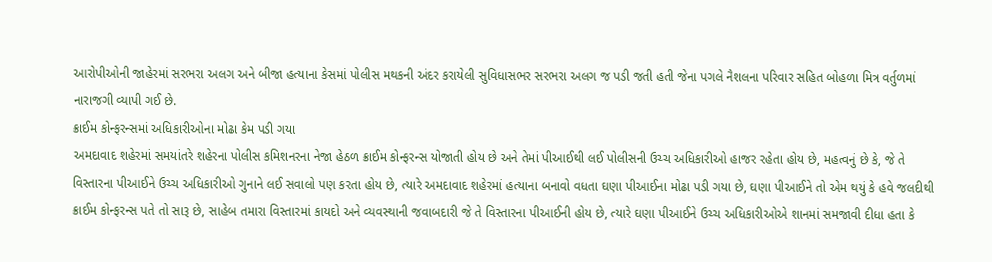આરોપીઓની જાહેરમાં સરભરા અલગ અને બીજા હત્યાના કેસમાં પોલીસ મથકની અંદર કરાયેલી સુવિધાસભર સરભરા અલગ જ પડી જતી હતી જેના પગલે નૈશલના પરિવાર સહિત બોહળા મિત્ર વર્તુળમાં નારાજગી વ્યાપી ગઈ છે.
ક્રાઈમ કોન્ફરન્સમાં અધિકારીઓના મોઢા કેમ પડી ગયા
અમદાવાદ શહેરમાં સમયાંતરે શહેરના પોલીસ કમિશનરના નેજા હેઠળ ક્રાઈમ કોન્ફરન્સ યોજાતી હોય છે અને તેમાં પીઆઈથી લઈ પોલીસની ઉચ્ચ અધિકારીઓ હાજર રહેતા હોય છે, મહત્વનું છે કે, જે તે વિસ્તારના પીઆઈને ઉચ્ચ અધિકારીઓ ગુનાને લઈ સવાલો પણ કરતા હોય છે, ત્યારે અમદાવાદ શહેરમાં હત્યાના બનાવો વધતા ઘણા પીઆઈના મોઢા પડી ગયા છે, ઘણા પીઆઈને તો એમ થયું કે હવે જલદીથી ક્રાઈમ કોન્ફરન્સ પતે તો સારૂ છે, સાહેબ તમારા વિસ્તારમાં કાયદો અને વ્યવસ્થાની જવાબદારી જે તે વિસ્તારના પીઆઈની હોય છે, ત્યારે ઘણા પીઆઈને ઉચ્ચ અધિકારીઓએ શાનમાં સમજાવી દીધા હતા કે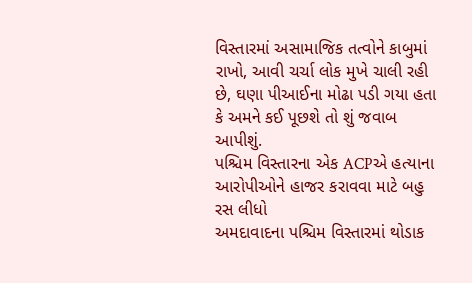વિસ્તારમાં અસામાજિક તત્વોને કાબુમાં રાખો, આવી ચર્ચા લોક મુખે ચાલી રહી છે, ઘણા પીઆઈના મોઢા પડી ગયા હતા કે અમને કઈ પૂછશે તો શું જવાબ આપીશું.
પશ્ચિમ વિસ્તારના એક ACPએ હત્યાના આરોપીઓને હાજર કરાવવા માટે બહુ રસ લીધો
અમદાવાદના પશ્ચિમ વિસ્તારમાં થોડાક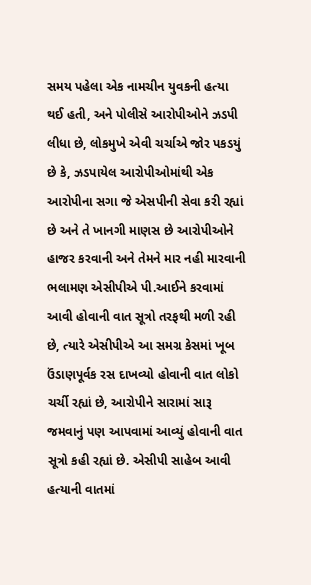સમય પહેલા એક નામચીન યુવકની હત્યા થઈ હતી, અને પોલીસે આરોપીઓને ઝડપી લીધા છે, લોકમુખે એવી ચર્ચાએ જોર પકડયું છે કે, ઝડપાયેલ આરોપીઓમાંથી એક આરોપીના સગા જે એસપીની સેવા કરી રહ્યાં છે અને તે ખાનગી માણસ છે આરોપીઓને હાજર કરવાની અને તેમને માર નહી મારવાની ભલામણ એસીપીએ પી.આઈને કરવામાં આવી હોવાની વાત સૂત્રો તરફથી મળી રહી છે, ત્યારે એસીપીએ આ સમગ્ર કેસમાં ખૂબ ઉંડાણપૂર્વક રસ દાખવ્યો હોવાની વાત લોકો ચર્ચી રહ્યાં છે, આરોપીને સારામાં સારૂ જમવાનું પણ આપવામાં આવ્યું હોવાની વાત સૂત્રો કહી રહ્યાં છે. એસીપી સાહેબ આવી હત્યાની વાતમાં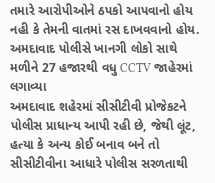તમારે આરોપીઓને ઠપકો આપવાનો હોય નહી કે તેમની વાતમાં રસ દાખવવાનો હોય.
અમદાવાદ પોલીસે ખાનગી લોકો સાથે મળીને 27 હજારથી વધુ CCTV જાહેરમાં લગાવ્યા
અમદાવાદ શહેરમાં સીસીટીવી પ્રોજેકટને પોલીસ પ્રાધાન્ય આપી રહી છે, જેથી લૂંટ, હત્યા કે અન્ય કોઈ બનાવ બને તો સીસીટીવીના આધારે પોલીસ સરળતાથી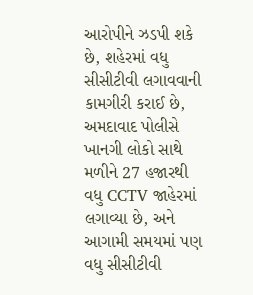આરોપીને ઝડપી શકે છે, શહેરમાં વધુ સીસીટીવી લગાવવાની કામગીરી કરાઈ છે, અમદાવાદ પોલીસે ખાનગી લોકો સાથે મળીને 27 હજારથી વધુ CCTV જાહેરમાં લગાવ્યા છે, અને આગામી સમયમાં પણ વધુ સીસીટીવી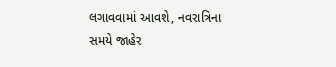લગાવવામાં આવશે, નવરાત્રિના સમયે જાહેર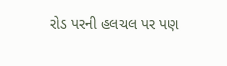રોડ પરની હલચલ પર પણ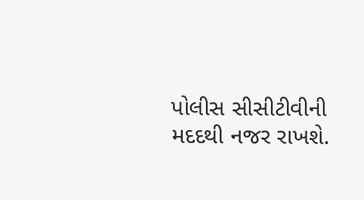પોલીસ સીસીટીવીની મદદથી નજર રાખશે.